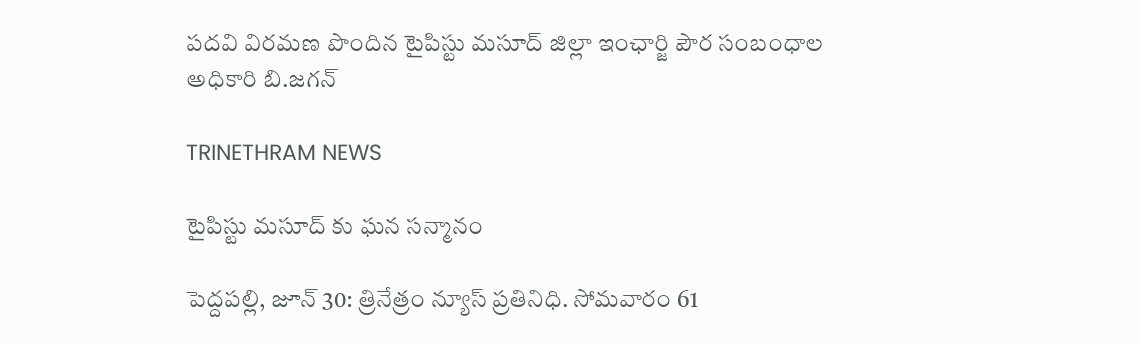పదవి విరమణ పొందిన టైపిస్టు మసూద్ జిల్లా ఇంఛార్జి పౌర సంబంధాల అధికారి బి.జగన్

TRINETHRAM NEWS

టైపిస్టు మసూద్ కు ఘన సన్మానం

పెద్దపల్లి, జూన్ 30: త్రినేత్రం న్యూస్ ప్రతినిధి. సోమవారం 61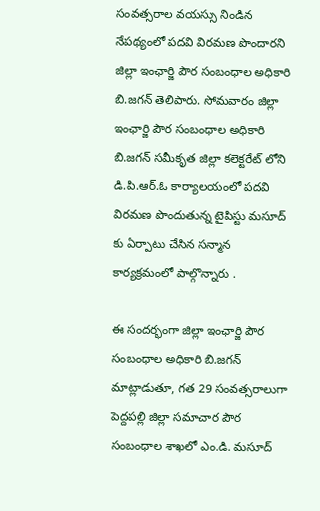సంవత్సరాల వయస్సు నిండిన నేపథ్యంలో పదవి విరమణ పొందారని జిల్లా ఇంఛార్జి పౌర సంబంధాల అధికారి బి.జగన్ తెలిపారు. సోమవారం జిల్లా ఇంఛార్జి పౌర సంబంధాల అధికారి బి.జగన్ సమీకృత జిల్లా కలెక్టరేట్ లోని డి.పి.ఆర్.ఓ కార్యాలయంలో పదవి విరమణ పొందుతున్న టైపిస్టు మసూద్ కు ఏర్పాటు చేసిన సన్మాన కార్యక్రమంలో పాల్గొన్నారు ‌.

ఈ సందర్భంగా జిల్లా ఇంఛార్జి పౌర సంబంధాల అధికారి బి.జగన్ మాట్లాడుతూ, గత 29 సంవత్సరాలుగా పెద్దపల్లి జిల్లా సమాచార పౌర సంబంధాల శాఖలో ఎం.డి. మసూద్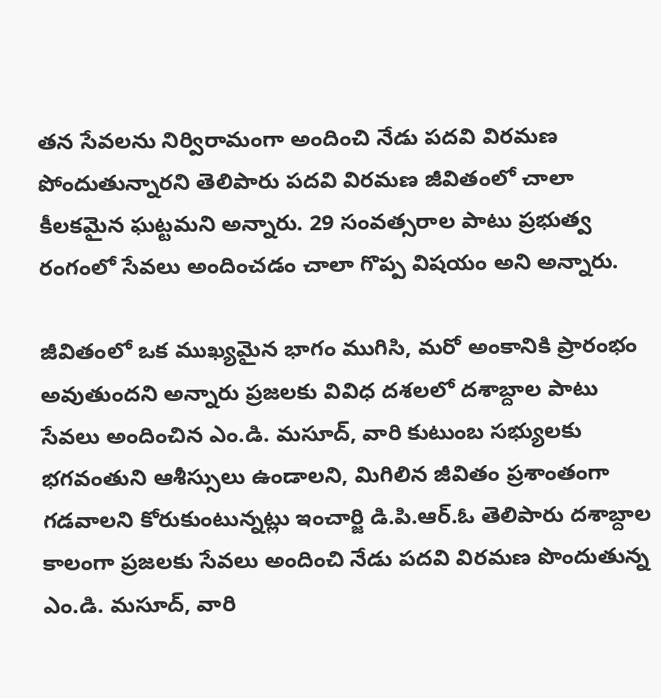తన సేవలను నిర్విరామంగా అందించి నేడు పదవి విరమణ పోందుతున్నారని తెలిపారు పదవి విరమణ జీవితంలో చాలా కీలకమైన ఘట్టమని అన్నారు. 29 సంవత్సరాల పాటు ప్రభుత్వ రంగంలో సేవలు అందించడం చాలా గొప్ప విషయం అని అన్నారు.

జీవితంలో ఒక ముఖ్యమైన భాగం ముగిసి, మరో అంకానికి ప్రారంభం అవుతుందని అన్నారు ప్రజలకు వివిధ దశలలో దశాబ్దాల పాటు సేవలు అందించిన ఎం.డి. మసూద్, వారి కుటుంబ సభ్యులకు భగవంతుని ఆశీస్సులు ఉండాలని, మిగిలిన జీవితం ప్రశాంతంగా గడవాలని కోరుకుంటున్నట్లు ఇంచార్జి డి.పి.ఆర్.ఓ తెలిపారు దశాబ్దాల కాలంగా ప్రజలకు సేవలు అందించి నేడు పదవి విరమణ పొందుతున్న ఎం.డి. మసూద్, వారి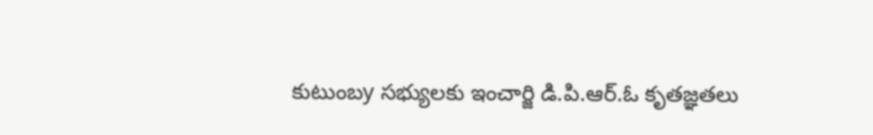కుటుంబy సభ్యులకు ఇంచార్జి డి.పి.ఆర్.ఓ కృతజ్ఞతలు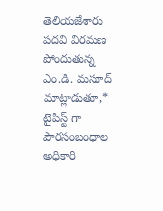తెలియజేశారు పదవి విరమణ పోందుతున్న ఎం.డి. మసూద్ మాట్లాడుతూ,* టైపిస్ట్ గా పౌరసంబంధాల అధికారి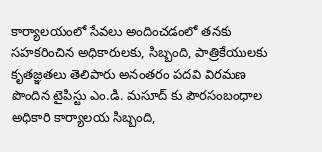కార్యాలయంలో సేవలు అందించడంలో తనకు సహకరించిన అధికారులకు, సిబ్బంది, పాత్రికేయులకు కృతజ్ఞతలు తెలిపారు అనంతరం పదవి విరమణ పొందిన టైపిస్టు ఎం.డి. మసూద్ కు పౌరసంబంధాల అధికారి కార్యాలయ సిబ్బంది,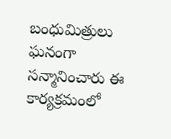బంధుమిత్రులు ఘనంగా సన్మానించారు ఈ కార్యక్రమంలో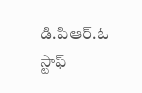డి.పి‌ఆర్.ఓ స్టాఫ్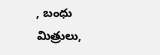, బంధు మిత్రులు,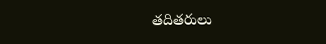తదితరులు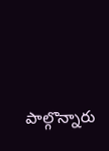పాల్గొన్నారు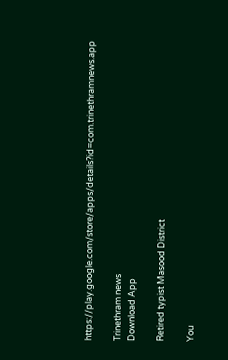https://play.google.com/store/apps/details?id=com.trinethramnews.app

Trinethram news
Download App

Retired typist Masood District

You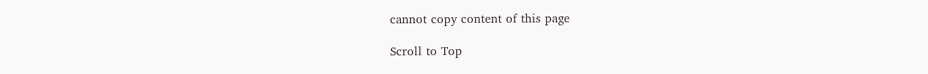cannot copy content of this page

Scroll to Top